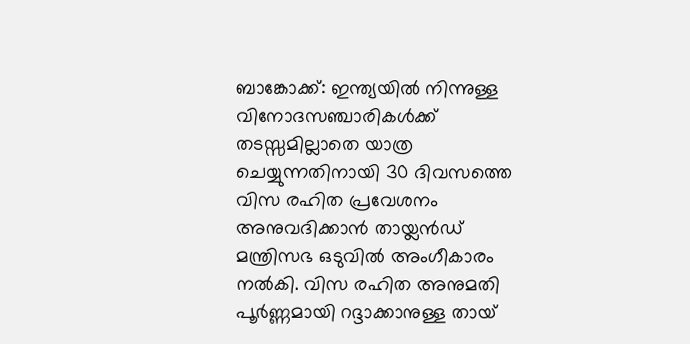ബാങ്കോക്ക്: ഇന്ത്യയിൽ നിന്നുള്ള വിനോദസഞ്ചാരികൾക്ക് തടസ്സമില്ലാതെ യാത്ര ചെയ്യുന്നതിനായി 30 ദിവസത്തെ വിസ രഹിത പ്രവേശനം അനുവദിക്കാൻ തായ്ലൻഡ് മന്ത്രിസഭ ഒടുവിൽ അംഗീകാരം നൽകി. വിസ രഹിത അനുമതി പൂർണ്ണമായി റദ്ദാക്കാനുള്ള തായ്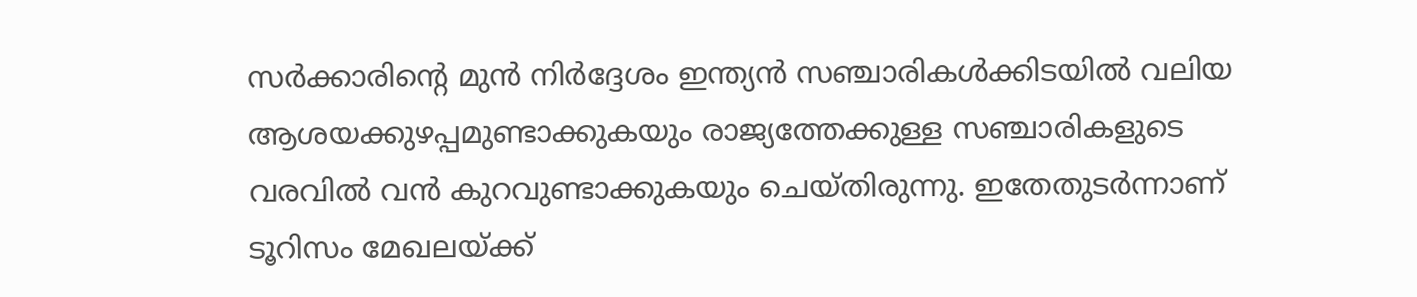സർക്കാരിന്റെ മുൻ നിർദ്ദേശം ഇന്ത്യൻ സഞ്ചാരികൾക്കിടയിൽ വലിയ ആശയക്കുഴപ്പമുണ്ടാക്കുകയും രാജ്യത്തേക്കുള്ള സഞ്ചാരികളുടെ വരവിൽ വൻ കുറവുണ്ടാക്കുകയും ചെയ്തിരുന്നു. ഇതേതുടർന്നാണ് ടൂറിസം മേഖലയ്ക്ക്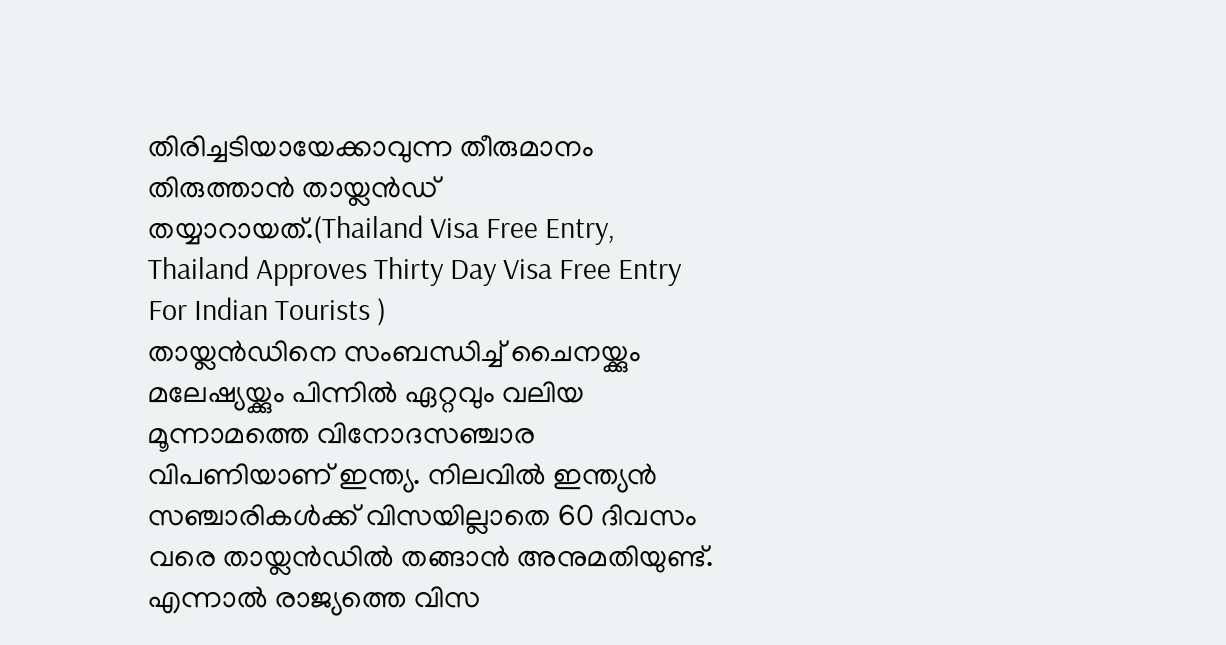തിരിച്ചടിയായേക്കാവുന്ന തീരുമാനം തിരുത്താൻ തായ്ലൻഡ് തയ്യാറായത്.(Thailand Visa Free Entry, Thailand Approves Thirty Day Visa Free Entry For Indian Tourists )
തായ്ലൻഡിനെ സംബന്ധിച്ച് ചൈനയ്ക്കും മലേഷ്യയ്ക്കും പിന്നിൽ ഏറ്റവും വലിയ മൂന്നാമത്തെ വിനോദസഞ്ചാര വിപണിയാണ് ഇന്ത്യ. നിലവിൽ ഇന്ത്യൻ സഞ്ചാരികൾക്ക് വിസയില്ലാതെ 60 ദിവസം വരെ തായ്ലൻഡിൽ തങ്ങാൻ അനുമതിയുണ്ട്. എന്നാൽ രാജ്യത്തെ വിസ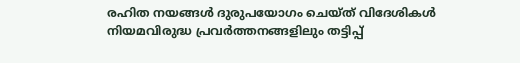രഹിത നയങ്ങൾ ദുരുപയോഗം ചെയ്ത് വിദേശികൾ നിയമവിരുദ്ധ പ്രവർത്തനങ്ങളിലും തട്ടിപ്പ്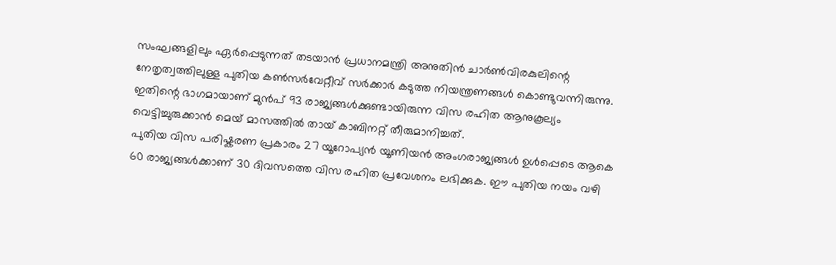സംഘങ്ങളിലും ഏർപ്പെടുന്നത് തടയാൻ പ്രധാനമന്ത്രി അനുതിൻ ചാർൺവിരകുലിന്റെ നേതൃത്വത്തിലുള്ള പുതിയ കൺസർവേറ്റീവ് സർക്കാർ കടുത്ത നിയന്ത്രണങ്ങൾ കൊണ്ടുവന്നിരുന്നു. ഇതിന്റെ ഭാഗമായാണ് മുൻപ് 93 രാജ്യങ്ങൾക്കുണ്ടായിരുന്ന വിസ രഹിത ആനുകൂല്യം വെട്ടിച്ചുരുക്കാൻ മെയ് മാസത്തിൽ തായ് കാബിനറ്റ് തീരുമാനിച്ചത്.
പുതിയ വിസ പരിഷ്കരണ പ്രകാരം 27 യൂറോപ്യൻ യൂണിയൻ അംഗരാജ്യങ്ങൾ ഉൾപ്പെടെ ആകെ 60 രാജ്യങ്ങൾക്കാണ് 30 ദിവസത്തെ വിസ രഹിത പ്രവേശനം ലഭിക്കുക. ഈ പുതിയ നയം വഴി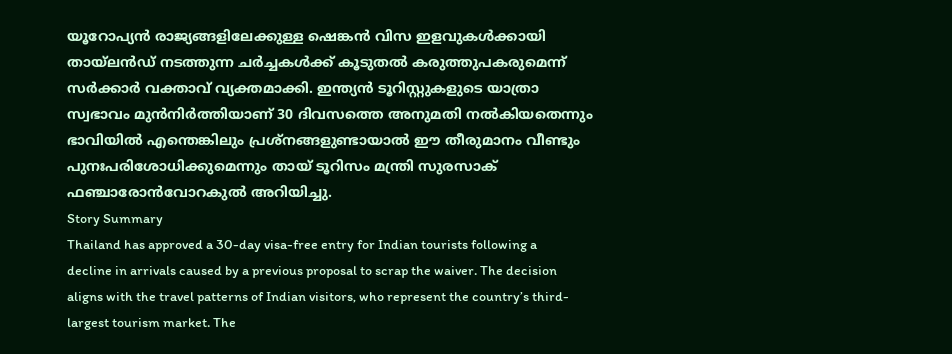യൂറോപ്യൻ രാജ്യങ്ങളിലേക്കുള്ള ഷെങ്കൻ വിസ ഇളവുകൾക്കായി തായ്ലൻഡ് നടത്തുന്ന ചർച്ചകൾക്ക് കൂടുതൽ കരുത്തുപകരുമെന്ന് സർക്കാർ വക്താവ് വ്യക്തമാക്കി. ഇന്ത്യൻ ടൂറിസ്റ്റുകളുടെ യാത്രാ സ്വഭാവം മുൻനിർത്തിയാണ് 30 ദിവസത്തെ അനുമതി നൽകിയതെന്നും ഭാവിയിൽ എന്തെങ്കിലും പ്രശ്നങ്ങളുണ്ടായാൽ ഈ തീരുമാനം വീണ്ടും പുനഃപരിശോധിക്കുമെന്നും തായ് ടൂറിസം മന്ത്രി സുരസാക് ഫഞ്ചാരോൻവോറകുൽ അറിയിച്ചു.
Story Summary
Thailand has approved a 30-day visa-free entry for Indian tourists following a decline in arrivals caused by a previous proposal to scrap the waiver. The decision aligns with the travel patterns of Indian visitors, who represent the country’s third-largest tourism market. The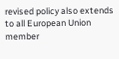revised policy also extends to all European Union member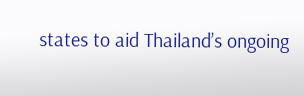states to aid Thailand’s ongoing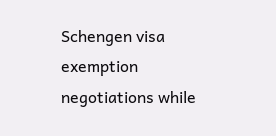Schengen visa exemption negotiations while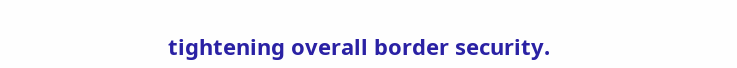tightening overall border security.